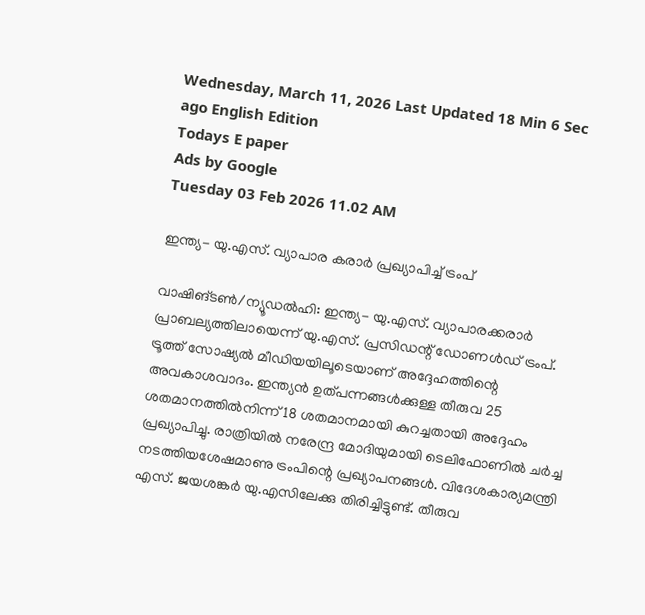Wednesday, March 11, 2026 Last Updated 18 Min 6 Sec ago English Edition
Todays E paper
Ads by Google
Tuesday 03 Feb 2026 11.02 AM

ഇന്ത്യ- യു.എസ്‌. വ്യാപാര കരാര്‍ പ്രഖ്യാപിച്ച്‌ ട്രംപ്‌

വാഷിങ്‌ടണ്‍/ന്യൂഡല്‍ഹി: ഇന്ത്യ- യു.എസ്‌. വ്യാപാരക്കരാര്‍ പ്രാബല്യത്തിലായെന്ന്‌ യു.എസ്‌. പ്രസിഡന്റ്‌ ഡോണള്‍ഡ്‌ ട്രംപ്‌. ട്രൂത്ത്‌ സോഷ്യല്‍ മീഡിയയിലൂടെയാണ്‌ അദ്ദേഹത്തിന്റെ അവകാശവാദം. ഇന്ത്യന്‍ ഉത്‌പന്നങ്ങള്‍ക്കുള്ള തീരുവ 25 ശതമാനത്തില്‍നിന്ന്‌ 18 ശതമാനമായി കുറച്ചതായി അദ്ദേഹം പ്രഖ്യാപിച്ചു. രാത്രിയില്‍ നരേന്ദ്ര മോദിയുമായി ടെലിഫോണില്‍ ചര്‍ച്ച നടത്തിയശേഷമാണു ട്രംപിന്റെ പ്രഖ്യാപനങ്ങള്‍. വിദേശകാര്യമന്ത്രി എസ്‌. ജയശങ്കര്‍ യു.എസിലേക്കു തിരിച്ചിട്ടുണ്ട്‌. തീരുവ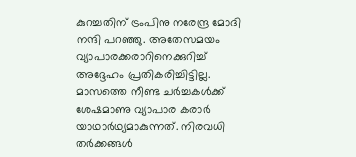കുറച്ചതിന്‌ ട്രംപിനു നരേന്ദ്ര മോദി നന്ദി പറഞ്ഞു. അതേസമയം വ്യാപാരക്കരാറിനെക്കുറിച്ച്‌ അദ്ദേഹം പ്രതികരിച്ചിട്ടില്ല.
മാസത്തെ നീണ്ട ചര്‍ച്ചകള്‍ക്ക്‌ ശേഷമാണു വ്യാപാര കരാര്‍ യാഥാര്‍ഥ്യമാകുന്നത്‌. നിരവധി തര്‍ക്കങ്ങള്‍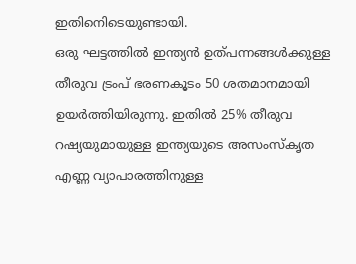ഇതിനെിടെയുണ്ടായി.
ഒരു ഘട്ടത്തില്‍ ഇന്ത്യന്‍ ഉത്‌പന്നങ്ങള്‍ക്കുള്ള തീരുവ ട്രംപ്‌ ഭരണകൂടം 50 ശതമാനമായി ഉയര്‍ത്തിയിരുന്നു. ഇതില്‍ 25% തീരുവ റഷ്യയുമായുള്ള ഇന്ത്യയുടെ അസംസ്‌കൃത എണ്ണ വ്യാപാരത്തിനുള്ള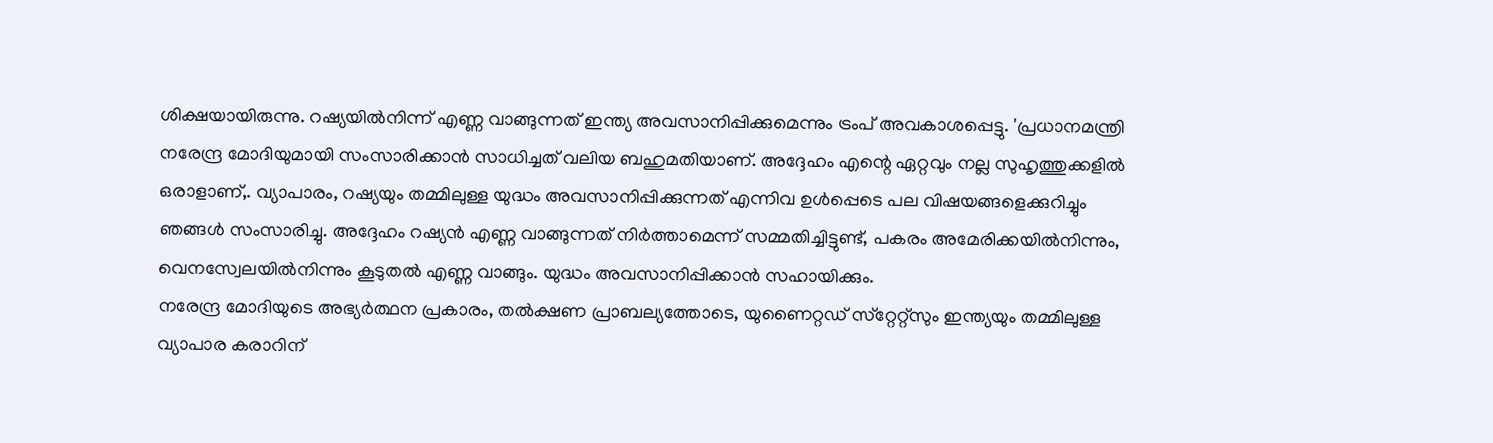ശിക്ഷയായിരുന്നു. റഷ്യയില്‍നിന്ന്‌ എണ്ണ വാങ്ങുന്നത്‌ ഇന്ത്യ അവസാനിപ്പിക്കുമെന്നും ട്രംപ്‌ അവകാശപ്പെട്ടു. 'പ്രധാനമന്ത്രി നരേന്ദ്ര മോദിയുമായി സംസാരിക്കാന്‍ സാധിച്ചത്‌ വലിയ ബഹുമതിയാണ്‌. അദ്ദേഹം എന്റെ ഏറ്റവും നല്ല സുഹൃത്തുക്കളില്‍ ഒരാളാണ്‌,. വ്യാപാരം, റഷ്യയും തമ്മിലുള്ള യുദ്ധം അവസാനിപ്പിക്കുന്നത്‌ എന്നിവ ഉള്‍പ്പെടെ പല വിഷയങ്ങളെക്കുറിച്ചും ഞങ്ങള്‍ സംസാരിച്ചു. അദ്ദേഹം റഷ്യന്‍ എണ്ണ വാങ്ങുന്നത്‌ നിര്‍ത്താമെന്ന്‌ സമ്മതിച്ചിട്ടുണ്ട്‌, പകരം അമേരിക്കയില്‍നിന്നും, വെനസ്വേലയില്‍നിന്നും കൂടുതല്‍ എണ്ണ വാങ്ങും. യുദ്ധം അവസാനിപ്പിക്കാന്‍ സഹായിക്കും.
നരേന്ദ്ര മോദിയുടെ അഭ്യര്‍ത്ഥന പ്രകാരം, തല്‍ക്ഷണ പ്രാബല്യത്തോടെ, യുണൈറ്റഡ്‌ സ്‌റ്റേറ്റ്‌സും ഇന്ത്യയും തമ്മിലുള്ള വ്യാപാര കരാറിന്‌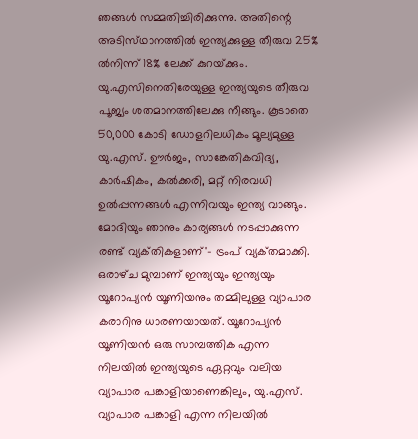ഞങ്ങള്‍ സമ്മതിച്ചിരിക്കുന്നു. അതിന്റെ അടിസ്‌ഥാനത്തില്‍ ഇന്ത്യക്കുള്ള തീരുവ 25% ല്‍നിന്ന്‌ 18% ലേക്ക്‌ കുറയ്‌ക്കും. യു.എസിനെതിരേയുള്ള ഇന്ത്യയുടെ തീരുവ പൂജ്യം ശതമാനത്തിലേക്കു നീങ്ങും. കൂടാതെ 50,000 കോടി ഡോളറിലധികം മൂല്യമുള്ള യു.എസ്‌. ഊര്‍ജം, സാങ്കേതികവിദ്യ, കാര്‍ഷികം, കല്‍ക്കരി, മറ്റ്‌ നിരവധി ഉല്‍പ്പന്നങ്ങള്‍ എന്നിവയും ഇന്ത്യ വാങ്ങും. മോദിയും ഞാനും കാര്യങ്ങള്‍ നടപ്പാക്കുന്ന രണ്ട്‌ വ്യക്‌തികളാണ്‌'- ട്രംപ്‌ വ്യക്‌തമാക്കി.
ഒരാഴ്‌ച മുമ്പാണ്‌ ഇന്ത്യയും ഇന്ത്യയും യൂറോപ്യന്‍ യൂണിയനും തമ്മിലുള്ള വ്യാപാര കരാറിനു ധാരണയായത്‌. യൂറോപ്യന്‍ യൂണിയന്‍ ഒരു സാമ്പത്തിക എന്ന നിലയില്‍ ഇന്ത്യയുടെ ഏറ്റവും വലിയ വ്യാപാര പങ്കാളിയാണെങ്കിലും, യു.എസ്‌. വ്യാപാര പങ്കാളി എന്ന നിലയില്‍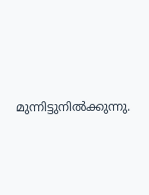മുന്നിട്ടുനില്‍ക്കുന്നു.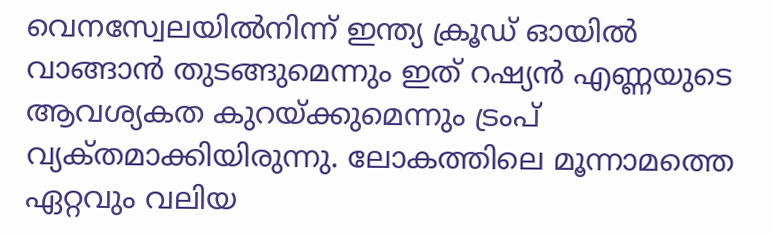വെനസ്വേലയില്‍നിന്ന്‌ ഇന്ത്യ ക്രൂഡ്‌ ഓയില്‍ വാങ്ങാന്‍ തുടങ്ങുമെന്നും ഇത്‌ റഷ്യന്‍ എണ്ണയുടെ ആവശ്യകത കുറയ്‌ക്കുമെന്നും ട്രംപ്‌ വ്യക്‌തമാക്കിയിരുന്നു. ലോകത്തിലെ മൂന്നാമത്തെ ഏറ്റവും വലിയ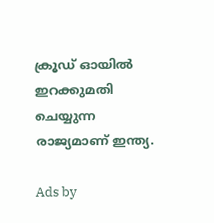ക്രൂഡ്‌ ഓയില്‍ ഇറക്കുമതി ചെയ്യുന്ന രാജ്യമാണ്‌ ഇന്ത്യ.

Ads by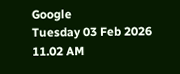Google
Tuesday 03 Feb 2026 11.02 AM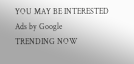YOU MAY BE INTERESTED
Ads by Google
TRENDING NOW